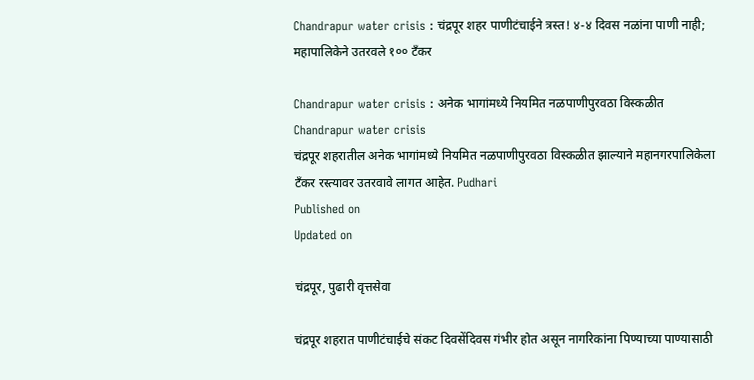Chandrapur water crisis : चंद्रपूर शहर पाणीटंचाईने त्रस्त! ४-४ दिवस नळांना पाणी नाही; महापालिकेने उतरवले १०० टँकर

Chandrapur water crisis : अनेक भागांमध्ये नियमित नळपाणीपुरवठा विस्कळीत
Chandrapur water crisis
चंद्रपूर शहरातील अनेक भागांमध्ये नियमित नळपाणीपुरवठा विस्कळीत झाल्याने महानगरपालिकेला टँकर रस्त्यावर उतरवावे लागत आहेत. Pudhari
Published on
Updated on

चंद्रपूर, पुढारी वृत्तसेवा

चंद्रपूर शहरात पाणीटंचाईचे संकट दिवसेंदिवस गंभीर होत असून नागरिकांना पिण्याच्या पाण्यासाठी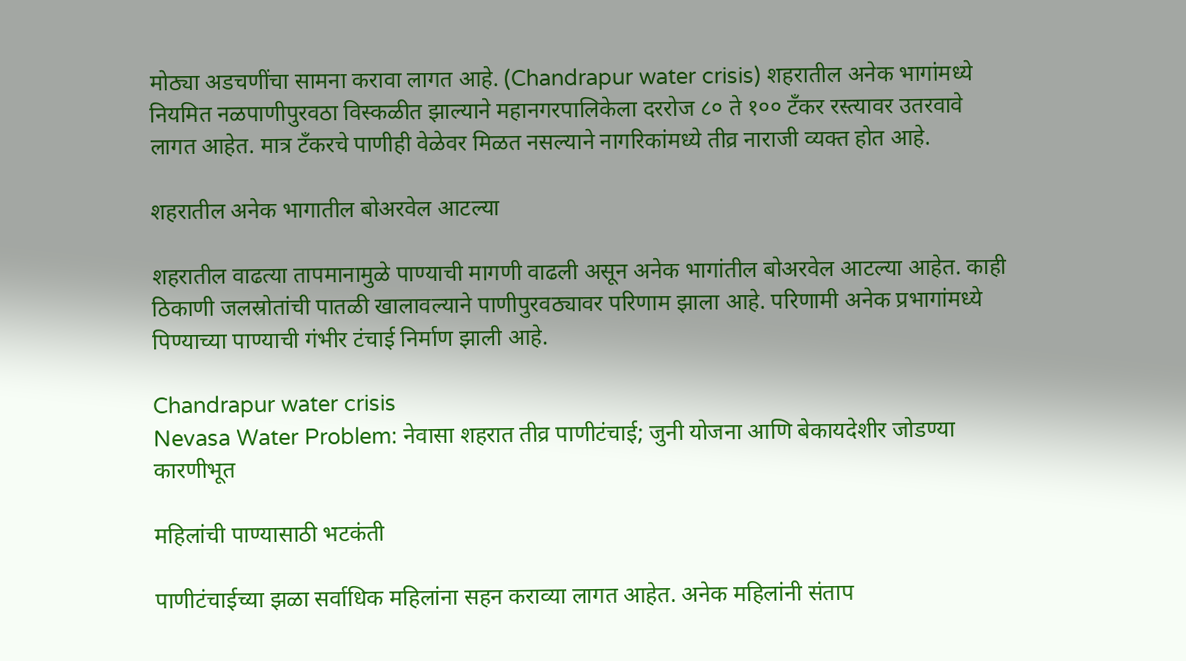मोठ्या अडचणींचा सामना करावा लागत आहे. (Chandrapur water crisis) शहरातील अनेक भागांमध्ये नियमित नळपाणीपुरवठा विस्कळीत झाल्याने महानगरपालिकेला दररोज ८० ते १०० टँकर रस्त्यावर उतरवावे लागत आहेत. मात्र टँकरचे पाणीही वेळेवर मिळत नसल्याने नागरिकांमध्ये तीव्र नाराजी व्यक्त होत आहे.

शहरातील अनेक भागातील बोअरवेल आटल्‍या

शहरातील वाढत्या तापमानामुळे पाण्याची मागणी वाढली असून अनेक भागांतील बोअरवेल आटल्या आहेत. काही ठिकाणी जलस्रोतांची पातळी खालावल्याने पाणीपुरवठ्यावर परिणाम झाला आहे. परिणामी अनेक प्रभागांमध्ये पिण्याच्या पाण्याची गंभीर टंचाई निर्माण झाली आहे.

Chandrapur water crisis
Nevasa Water Problem: नेवासा शहरात तीव्र पाणीटंचाई; जुनी योजना आणि बेकायदेशीर जोडण्या कारणीभूत

महिलांची पाण्‍यासाठी भटकंती

पाणीटंचाईच्या झळा सर्वाधिक महिलांना सहन कराव्या लागत आहेत. अनेक महिलांनी संताप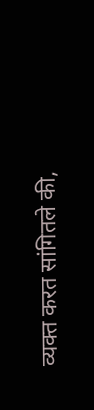व्यक्त करत सांगितले की,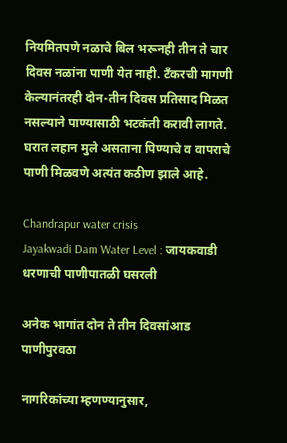नियमितपणे नळाचे बिल भरूनही तीन ते चार दिवस नळांना पाणी येत नाही. टँकरची मागणी केल्यानंतरही दोन-तीन दिवस प्रतिसाद मिळत नसल्याने पाण्यासाठी भटकंती करावी लागते. घरात लहान मुले असताना पिण्याचे व वापराचे पाणी मिळवणे अत्यंत कठीण झाले आहे.

Chandrapur water crisis
Jayakwadi Dam Water Level : जायकवाडी धरणाची पाणीपातळी घसरली

अनेक भागांत दोन ते तीन दिवसांआड पाणीपुरवठा

नागरिकांच्या म्हणण्यानुसार,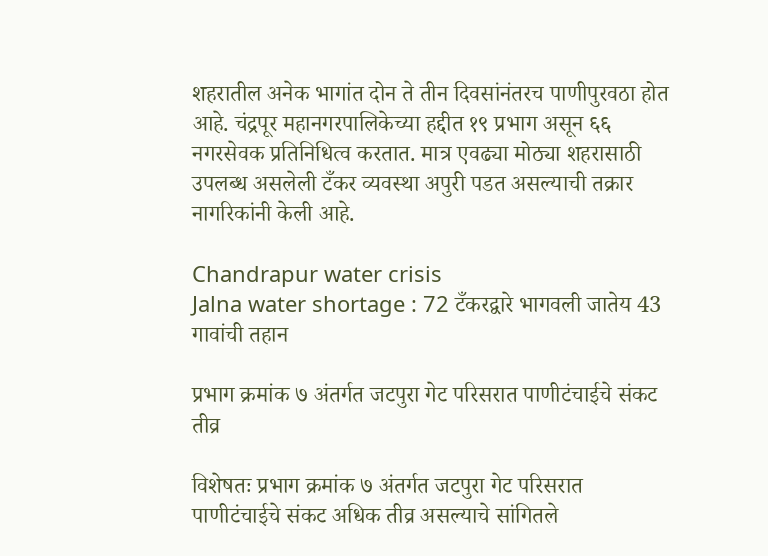शहरातील अनेक भागांत दोन ते तीन दिवसांनंतरच पाणीपुरवठा होत आहे. चंद्रपूर महानगरपालिकेच्या हद्दीत १९ प्रभाग असून ६६ नगरसेवक प्रतिनिधित्व करतात. मात्र एवढ्या मोठ्या शहरासाठी उपलब्ध असलेली टँकर व्यवस्था अपुरी पडत असल्याची तक्रार नागरिकांनी केली आहे.

Chandrapur water crisis
Jalna water shortage : 72 टँकरद्वारे भागवली जातेय 43 गावांची तहान

प्रभाग क्रमांक ७ अंतर्गत जटपुरा गेट परिसरात पाणीटंचाईचे संकट तीव्र

विशेषतः प्रभाग क्रमांक ७ अंतर्गत जटपुरा गेट परिसरात पाणीटंचाईचे संकट अधिक तीव्र असल्याचे सांगितले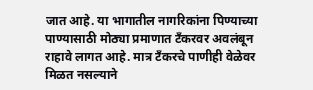जात आहे. या भागातील नागरिकांना पिण्याच्या पाण्यासाठी मोठ्या प्रमाणात टँकरवर अवलंबून राहावे लागत आहे. मात्र टँकरचे पाणीही वेळेवर मिळत नसल्याने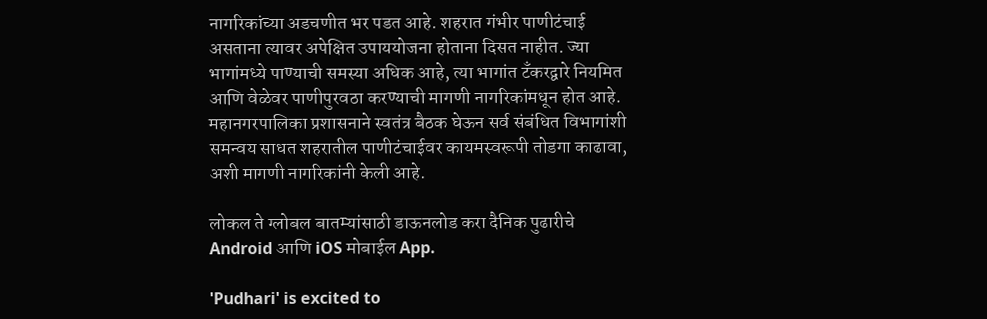नागरिकांच्या अडचणीत भर पडत आहे. शहरात गंभीर पाणीटंचाई असताना त्यावर अपेक्षित उपाययोजना होताना दिसत नाहीत. ज्या भागांमध्ये पाण्याची समस्या अधिक आहे, त्या भागांत टँकरद्वारे नियमित आणि वेळेवर पाणीपुरवठा करण्याची मागणी नागरिकांमधून होत आहे. महानगरपालिका प्रशासनाने स्वतंत्र बैठक घेऊन सर्व संबंधित विभागांशी समन्वय साधत शहरातील पाणीटंचाईवर कायमस्वरूपी तोडगा काढावा, अशी मागणी नागरिकांनी केली आहे.

लोकल ते ग्लोबल बातम्यांसाठी डाऊनलोड करा दैनिक पुढारीचे Android आणि iOS मोबाईल App.

'Pudhari' is excited to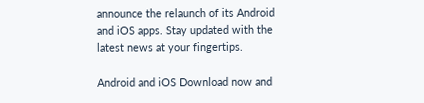announce the relaunch of its Android and iOS apps. Stay updated with the latest news at your fingertips.

Android and iOS Download now and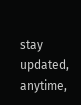stay updated, anytime,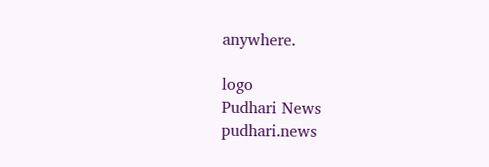anywhere.

logo
Pudhari News
pudhari.news